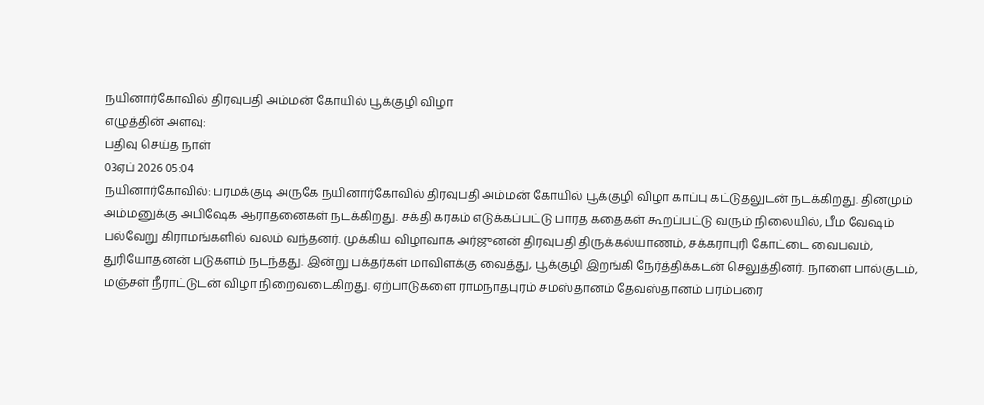நயினார்கோவில் திரவுபதி அம்மன் கோயில் பூக்குழி விழா
எழுத்தின் அளவு:
பதிவு செய்த நாள்
03ஏப் 2026 05:04
நயினார்கோவில்: பரமக்குடி அருகே நயினார்கோவில் திரவுபதி அம்மன் கோயில் பூக்குழி விழா காப்பு கட்டுதலுடன் நடக்கிறது. தினமும் அம்மனுக்கு அபிஷேக ஆராதனைகள் நடக்கிறது. சக்தி கரகம் எடுக்கப்பட்டு பாரத கதைகள் கூறப்பட்டு வரும் நிலையில், பீம வேஷம் பல்வேறு கிராமங்களில் வலம் வந்தனர். முக்கிய விழாவாக அர்ஜுனன் திரவுபதி திருக்கல்யாணம், சக்கராபுரி கோட்டை வைபவம், துரியோதனன் படுகளம் நடந்தது. இன்று பக்தர்கள் மாவிளக்கு வைத்து, பூக்குழி இறங்கி நேர்த்திக்கடன் செலுத்தினர். நாளை பால்குடம், மஞ்சள் நீராட்டுடன் விழா நிறைவடைகிறது. ஏற்பாடுகளை ராமநாதபுரம் சமஸ்தானம் தேவஸ்தானம் பரம்பரை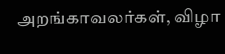அறங்காவலர்கள், விழா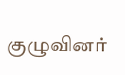குழுவினர்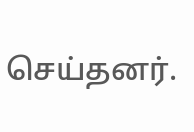செய்தனர்.